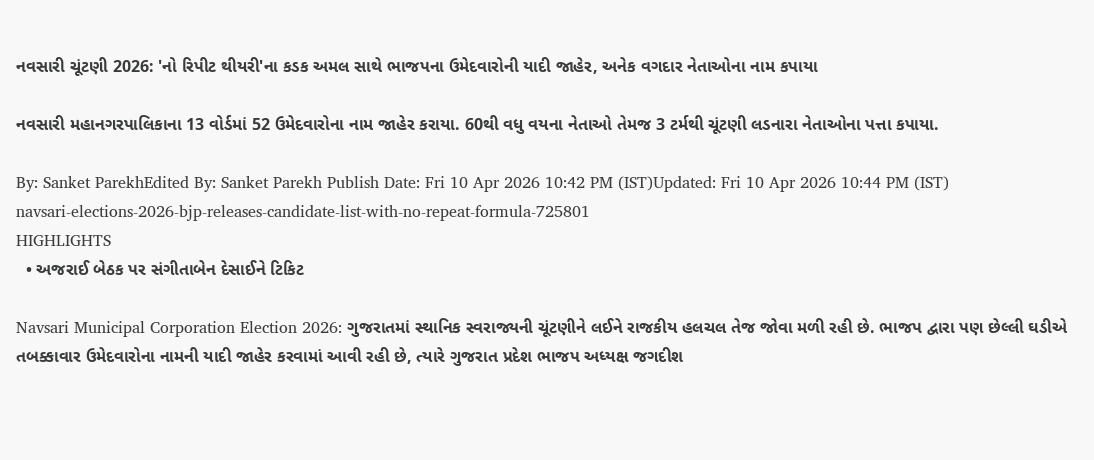નવસારી ચૂંટણી 2026: 'નો રિપીટ થીયરી'ના કડક અમલ સાથે ભાજપના ઉમેદવારોની યાદી જાહેર, અનેક વગદાર નેતાઓના નામ કપાયા

નવસારી મહાનગરપાલિકાના 13 વોર્ડમાં 52 ઉમેદવારોના નામ જાહેર કરાયા. 60થી વધુ વયના નેતાઓ તેમજ 3 ટર્મથી ચૂંટણી લડનારા નેતાઓના પત્તા કપાયા.

By: Sanket ParekhEdited By: Sanket Parekh Publish Date: Fri 10 Apr 2026 10:42 PM (IST)Updated: Fri 10 Apr 2026 10:44 PM (IST)
navsari-elections-2026-bjp-releases-candidate-list-with-no-repeat-formula-725801
HIGHLIGHTS
  • અજરાઈ બેઠક પર સંગીતાબેન દેસાઈને ટિકિટ

Navsari Municipal Corporation Election 2026: ગુજરાતમાં સ્થાનિક સ્વરાજ્યની ચૂંટણીને લઈને રાજકીય હલચલ તેજ જોવા મળી રહી છે. ભાજપ દ્વારા પણ છેલ્લી ઘડીએ તબક્કાવાર ઉમેદવારોના નામની યાદી જાહેર કરવામાં આવી રહી છે, ત્યારે ગુજરાત પ્રદેશ ભાજપ અધ્યક્ષ જગદીશ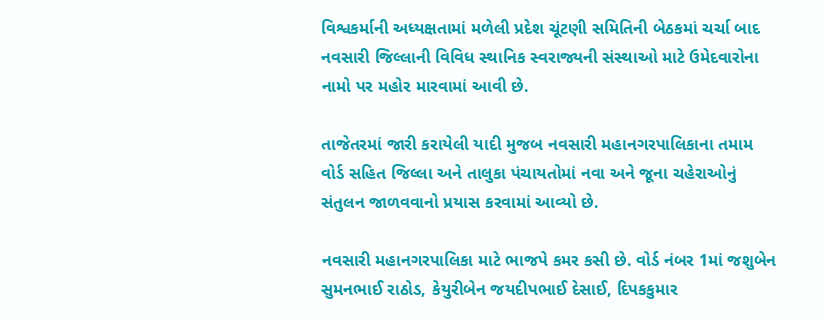વિશ્વકર્માની અધ્યક્ષતામાં મળેલી પ્રદેશ ચૂંટણી સમિતિની બેઠકમાં ચર્ચા બાદ નવસારી જિલ્લાની વિવિધ સ્થાનિક સ્વરાજ્યની સંસ્થાઓ માટે ઉમેદવારોના નામો પર મહોર મારવામાં આવી છે.

તાજેતરમાં જારી કરાયેલી યાદી મુજબ નવસારી મહાનગરપાલિકાના તમામ વોર્ડ સહિત જિલ્લા અને તાલુકા પંચાયતોમાં નવા અને જૂના ચહેરાઓનું સંતુલન જાળવવાનો પ્રયાસ કરવામાં આવ્યો છે.

નવસારી મહાનગરપાલિકા માટે ભાજપે કમર કસી છે. વોર્ડ નંબર 1માં જશુબેન સુમનભાઈ રાઠોડ, કેયુરીબેન જયદીપભાઈ દેસાઈ, દિપકકુમાર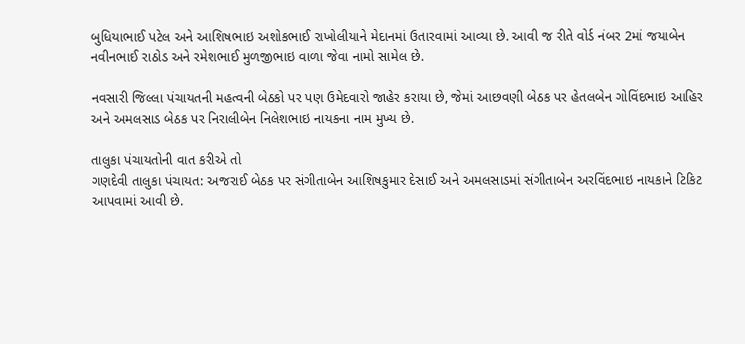બુધિયાભાઈ પટેલ અને આશિષભાઇ અશોકભાઈ રાખોલીયાને મેદાનમાં ઉતારવામાં આવ્યા છે. આવી જ રીતે વોર્ડ નંબર 2માં જયાબેન નવીનભાઈ રાઠોડ અને રમેશભાઈ મુળજીભાઇ વાળા જેવા નામો સામેલ છે.

નવસારી જિલ્લા પંચાયતની મહત્વની બેઠકો પર પણ ઉમેદવારો જાહેર કરાયા છે, જેમાં આછવણી બેઠક પર હેતલબેન ગોવિંદભાઇ આહિર અને અમલસાડ બેઠક પર નિરાલીબેન નિલેશભાઇ નાયકના નામ મુખ્ય છે.

તાલુકા પંચાયતોની વાત કરીએ તો
ગણદેવી તાલુકા પંચાયત: અજરાઈ બેઠક પર સંગીતાબેન આશિષકુમાર દેસાઈ અને અમલસાડમાં સંગીતાબેન અરવિંદભાઇ નાયકાને ટિકિટ આપવામાં આવી છે.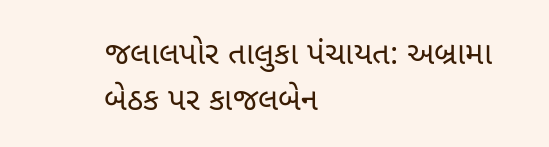જલાલપોર તાલુકા પંચાયત: અબ્રામા બેઠક પર કાજલબેન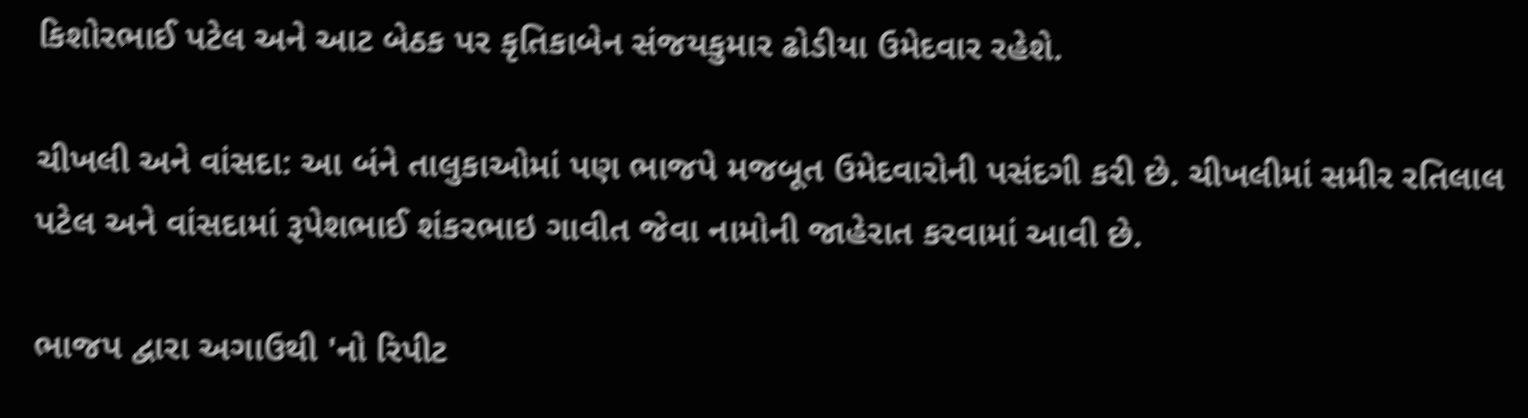કિશોરભાઈ પટેલ અને આટ બેઠક પર કૃતિકાબેન સંજયકુમાર ઢોડીયા ઉમેદવાર રહેશે.

ચીખલી અને વાંસદા: આ બંને તાલુકાઓમાં પણ ભાજપે મજબૂત ઉમેદવારોની પસંદગી કરી છે. ચીખલીમાં સમીર રતિલાલ પટેલ અને વાંસદામાં રૂપેશભાઈ શંકરભાઇ ગાવીત જેવા નામોની જાહેરાત કરવામાં આવી છે.

ભાજપ દ્વારા અગાઉથી 'નો રિપીટ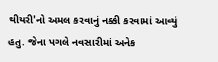થીયરી'નો અમલ કરવાનું નક્કી કરવામાં આવ્યું હતુ. જેના પગલે નવસારીમાં અનેક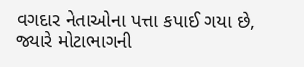વગદાર નેતાઓના પત્તા કપાઈ ગયા છે, જ્યારે મોટાભાગની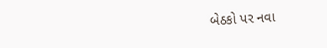બેઠકો પર નવા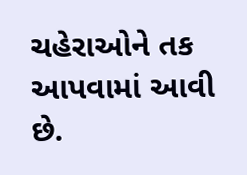ચહેરાઓને તક આપવામાં આવી છે.